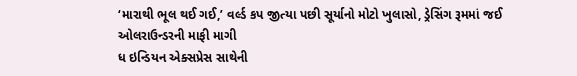‘મારાથી ભૂલ થઈ ગઈ,’ વર્લ્ડ કપ જીત્યા પછી સૂર્યાનો મોટો ખુલાસો, ડ્રેસિંગ રૂમમાં જઈ ઓલરાઉન્ડરની માફી માગી
ધ ઇન્ડિયન એક્સપ્રેસ સાથેની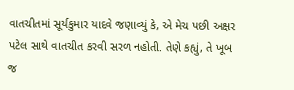વાતચીતમાં સૂર્યકુમાર યાદવે જણાવ્યું કે, એ મેચ પછી અક્ષર પટેલ સાથે વાતચીત કરવી સરળ નહોતી. તેણે કહ્યું, તે ખૂબ જ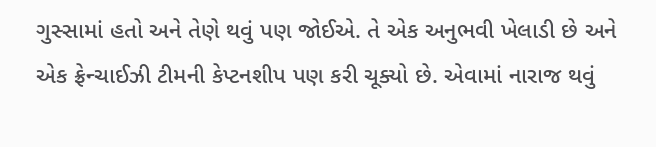ગુસ્સામાં હતો અને તેણે થવું પણ જોઈએ. તે એક અનુભવી ખેલાડી છે અને એક ફ્રેન્ચાઈઝી ટીમની કેપ્ટનશીપ પણ કરી ચૂક્યો છે. એવામાં નારાજ થવું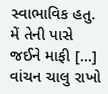સ્વાભાવિક હતુ. મેં તેની પાસે જઈને માફી […]
વાંચન ચાલુ રાખો